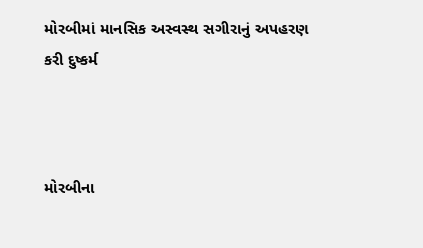મોરબીમાં માનસિક અસ્વસ્થ સગીરાનું અપહરણ કરી દુષ્કર્મ



મોરબીના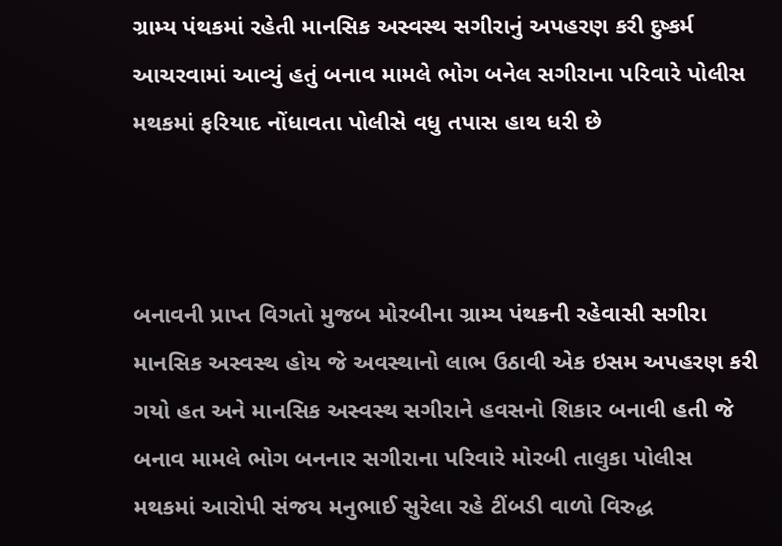ગ્રામ્ય પંથકમાં રહેતી માનસિક અસ્વસ્થ સગીરાનું અપહરણ કરી દુષ્કર્મ આચરવામાં આવ્યું હતું બનાવ મામલે ભોગ બનેલ સગીરાના પરિવારે પોલીસ મથકમાં ફરિયાદ નોંધાવતા પોલીસે વધુ તપાસ હાથ ધરી છે



બનાવની પ્રાપ્ત વિગતો મુજબ મોરબીના ગ્રામ્ય પંથકની રહેવાસી સગીરા માનસિક અસ્વસ્થ હોય જે અવસ્થાનો લાભ ઉઠાવી એક ઇસમ અપહરણ કરી ગયો હત અને માનસિક અસ્વસ્થ સગીરાને હવસનો શિકાર બનાવી હતી જે બનાવ મામલે ભોગ બનનાર સગીરાના પરિવારે મોરબી તાલુકા પોલીસ મથકમાં આરોપી સંજય મનુભાઈ સુરેલા રહે ટીંબડી વાળો વિરુદ્ધ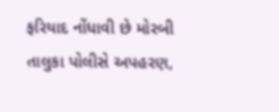ફરિયાદ નોંધાવી છે મોરબી તાલુકા પોલીસે અપહરણ,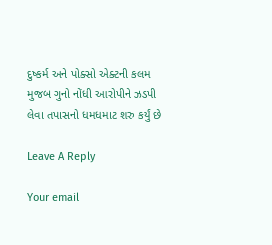દુષ્કર્મ અને પોક્સો એક્ટની કલમ મુજબ ગુનો નોંધી આરોપીને ઝડપી લેવા તપાસનો ધમધમાટ શરુ કર્યું છે

Leave A Reply

Your email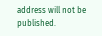address will not be published.